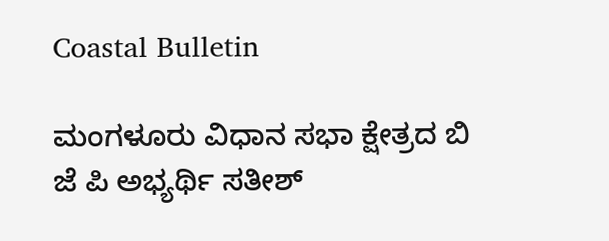Coastal Bulletin

ಮಂಗಳೂರು ವಿಧಾನ ಸಭಾ ಕ್ಷೇತ್ರದ ಬಿ ಜೆ ಪಿ ಅಭ್ಯರ್ಥಿ ಸತೀಶ್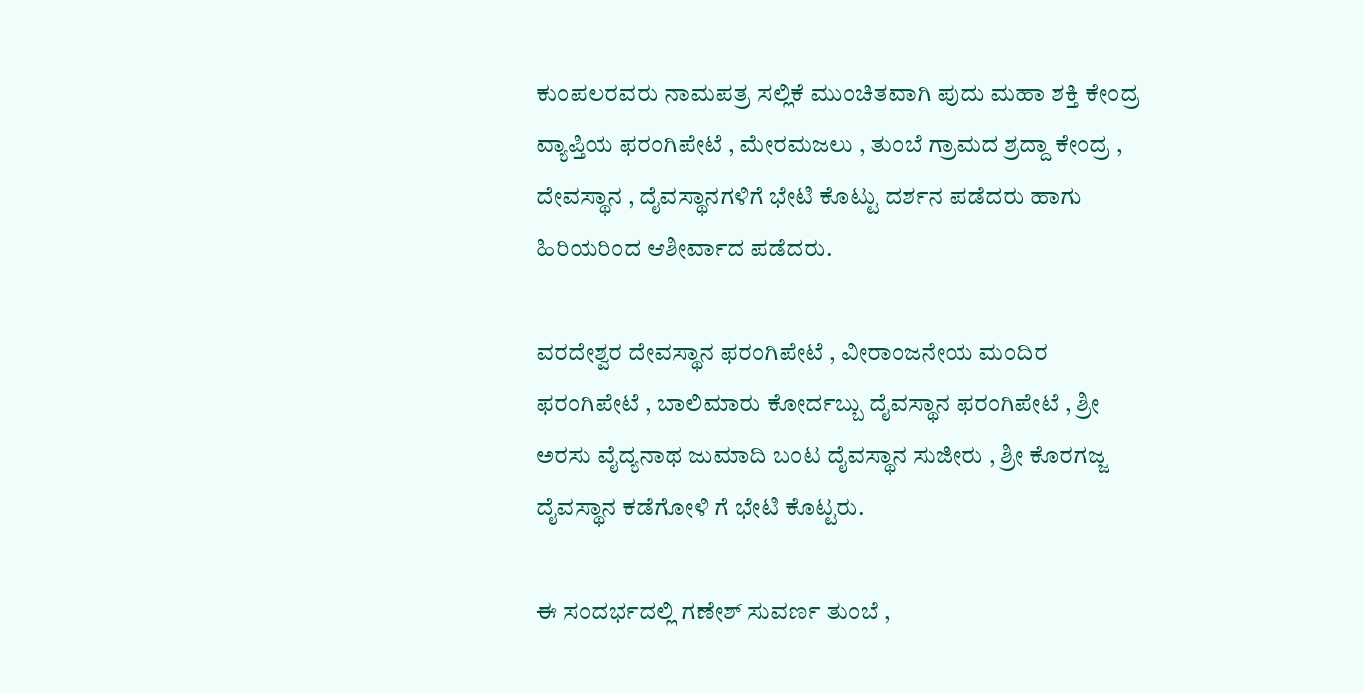ಕುಂಪಲರವರು ನಾಮಪತ್ರ ಸಲ್ಲಿಕೆ ಮುಂಚಿತವಾಗಿ ಪುದು ಮಹಾ ಶಕ್ತಿ ಕೇಂದ್ರ ವ್ಯಾಪ್ತಿಯ ಫರಂಗಿಪೇಟೆ , ಮೇರಮಜಲು , ತುಂಬೆ ಗ್ರಾಮದ ಶ್ರದ್ದಾ ಕೇಂದ್ರ , ದೇವಸ್ಥಾನ , ದೈವಸ್ಥಾನಗಳಿಗೆ ಭೇಟಿ ಕೊಟ್ಟು ದರ್ಶನ ಪಡೆದರು ಹಾಗು ಹಿರಿಯರಿಂದ ಆಶೀರ್ವಾದ ಪಡೆದರು.

ವರದೇಶ್ವರ ದೇವಸ್ಥಾನ ಫರಂಗಿಪೇಟೆ , ವೀರಾಂಜನೇಯ ಮಂದಿರ ಫರಂಗಿಪೇಟೆ , ಬಾಲಿಮಾರು ಕೋರ್ದಬ್ಬು ದೈವಸ್ಥಾನ ಫರಂಗಿಪೇಟೆ , ಶ್ರೀ ಅರಸು ವೈದ್ಯನಾಥ ಜುಮಾದಿ ಬಂಟ ದೈವಸ್ಥಾನ ಸುಜೀರು , ಶ್ರೀ ಕೊರಗಜ್ಜ ದೈವಸ್ಥಾನ ಕಡೆಗೋಳಿ ಗೆ ಭೇಟಿ ಕೊಟ್ಟರು.

ಈ ಸಂದರ್ಭದಲ್ಲಿ ಗಣೇಶ್ ಸುವರ್ಣ ತುಂಬೆ ,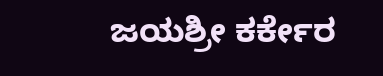ಜಯಶ್ರೀ ಕರ್ಕೇರ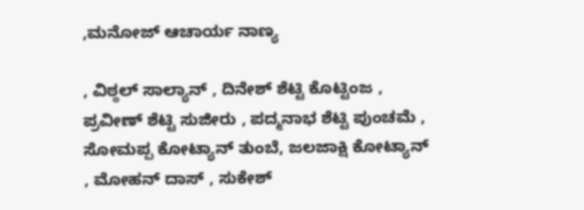,ಮನೋಜ್ ಆಚಾರ್ಯ ನಾಣ್ಯ

, ವಿಠ್ಠಲ್ ಸಾಲ್ಯಾನ್ , ದಿನೇಶ್ ಶೆಟ್ಟಿ ಕೊಟ್ಟಿಂಜ , ಪ್ರವೀಣ್ ಶೆಟ್ಟಿ ಸುಜೀರು , ಪದ್ಮನಾಭ ಶೆಟ್ಟಿ ಪುಂಚಮೆ , ಸೋಮಪ್ಪ ಕೋಟ್ಯಾನ್ ತುಂಬೆ, ಜಲಜಾಕ್ಷಿ ಕೋಟ್ಯಾನ್ , ಮೋಹನ್ ದಾಸ್ , ಸುಕೇಶ್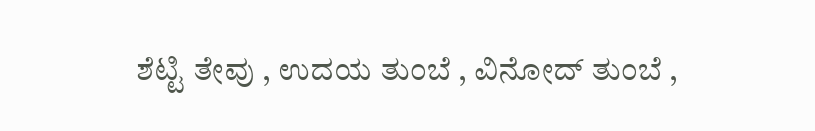ಶೆಟ್ಟಿ ತೇವು , ಉದಯ ತುಂಬೆ , ವಿನೋದ್ ತುಂಬೆ ,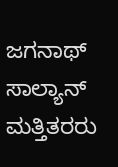ಜಗನಾಥ್ ಸಾಲ್ಯಾನ್ ಮತ್ತಿತರರು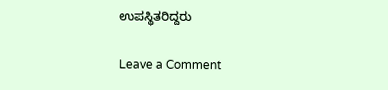ಉಪಸ್ಥಿತರಿದ್ದರು

Leave a Comment